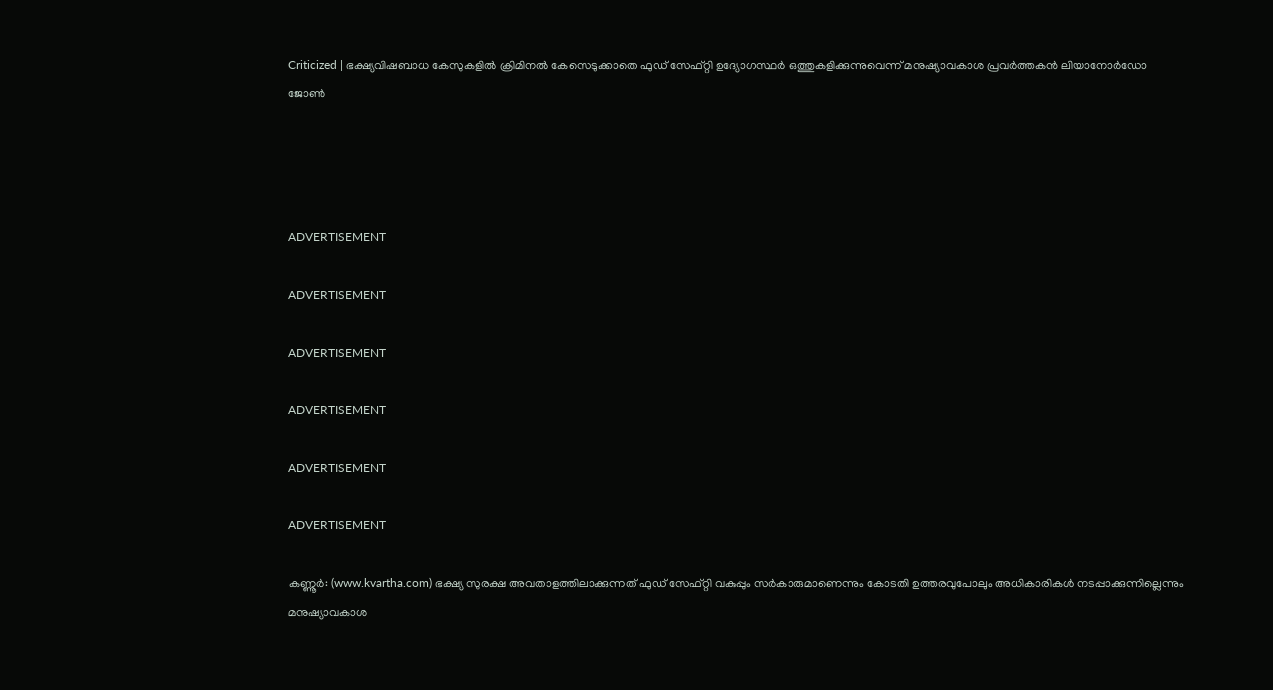Criticized | ഭക്ഷ്യവിഷബാധ കേസുകളില്‍ ക്രിമിനല്‍ കേസെടുക്കാതെ ഫുഡ് സേഫ്റ്റി ഉദ്യോഗസ്ഥര്‍ ഒത്തുകളിക്കുന്നുവെന്ന് മനുഷ്യാവകാശ പ്രവര്‍ത്തകന്‍ ലിയാനോര്‍ഡോ ജോണ്‍




ADVERTISEMENT

ADVERTISEMENT

ADVERTISEMENT

ADVERTISEMENT

ADVERTISEMENT

ADVERTISEMENT

കണ്ണൂര്‍: (www.kvartha.com) ഭക്ഷ്യ സുരക്ഷ അവതാളത്തിലാക്കുന്നത് ഫുഡ് സേഫ്റ്റി വകുപ്പും സര്‍കാരുമാണെന്നും കോടതി ഉത്തരവുപോലും അധികാരികള്‍ നടപ്പാക്കുന്നില്ലെന്നും മനുഷ്യാവകാശ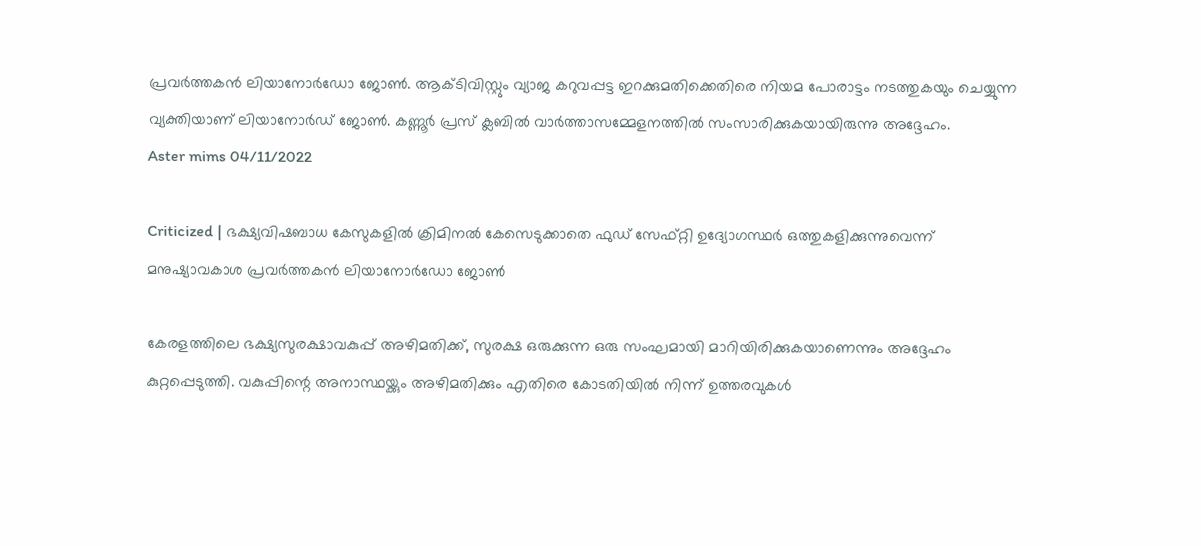പ്രവര്‍ത്തകന്‍ ലിയാനോര്‍ഡോ ജോണ്‍. ആക്ടിവിസ്റ്റും വ്യാജ കറുവപ്പട്ട ഇറക്കുമതിക്കെതിരെ നിയമ പോരാട്ടം നടത്തുകയും ചെയ്യുന്ന വ്യക്തിയാണ് ലിയാനോര്‍ഡ് ജോണ്‍. കണ്ണൂര്‍ പ്രസ് ക്ലബില്‍ വാര്‍ത്താസമ്മേളനത്തില്‍ സംസാരിക്കുകയായിരുന്നു അദ്ദേഹം.
Aster mims 04/11/2022

Criticized | ഭക്ഷ്യവിഷബാധ കേസുകളില്‍ ക്രിമിനല്‍ കേസെടുക്കാതെ ഫുഡ് സേഫ്റ്റി ഉദ്യോഗസ്ഥര്‍ ഒത്തുകളിക്കുന്നുവെന്ന് മനുഷ്യാവകാശ പ്രവര്‍ത്തകന്‍ ലിയാനോര്‍ഡോ ജോണ്‍

കേരളത്തിലെ ഭക്ഷ്യസുരക്ഷാവകുപ്പ് അഴിമതിക്ക്, സുരക്ഷ ഒരുക്കുന്ന ഒരു സംഘമായി മാറിയിരിക്കുകയാണെന്നും അദ്ദേഹം കുറ്റപ്പെടുത്തി. വകുപ്പിന്റെ അനാസ്ഥയ്ക്കും അഴിമതിക്കും എതിരെ കോടതിയില്‍ നിന്ന് ഉത്തരവുകള്‍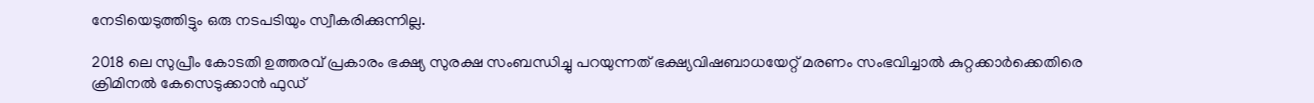നേടിയെടുത്തിട്ടും ഒരു നടപടിയും സ്വീകരിക്കുന്നില്ല.

2018 ലെ സുപ്രീം കോടതി ഉത്തരവ് പ്രകാരം ഭക്ഷ്യ സുരക്ഷ സംബന്ധിച്ചു പറയുന്നത് ഭക്ഷ്യവിഷബാധയേറ്റ് മരണം സംഭവിച്ചാല്‍ കുറ്റക്കാര്‍ക്കെതിരെ ക്രിമിനല്‍ കേസെടുക്കാന്‍ ഫുഡ്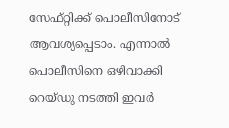സേഫ്റ്റിക്ക് പൊലീസിനോട് ആവശ്യപ്പെടാം. എന്നാല്‍ പൊലീസിനെ ഒഴിവാക്കി റെയ്ഡു നടത്തി ഇവര്‍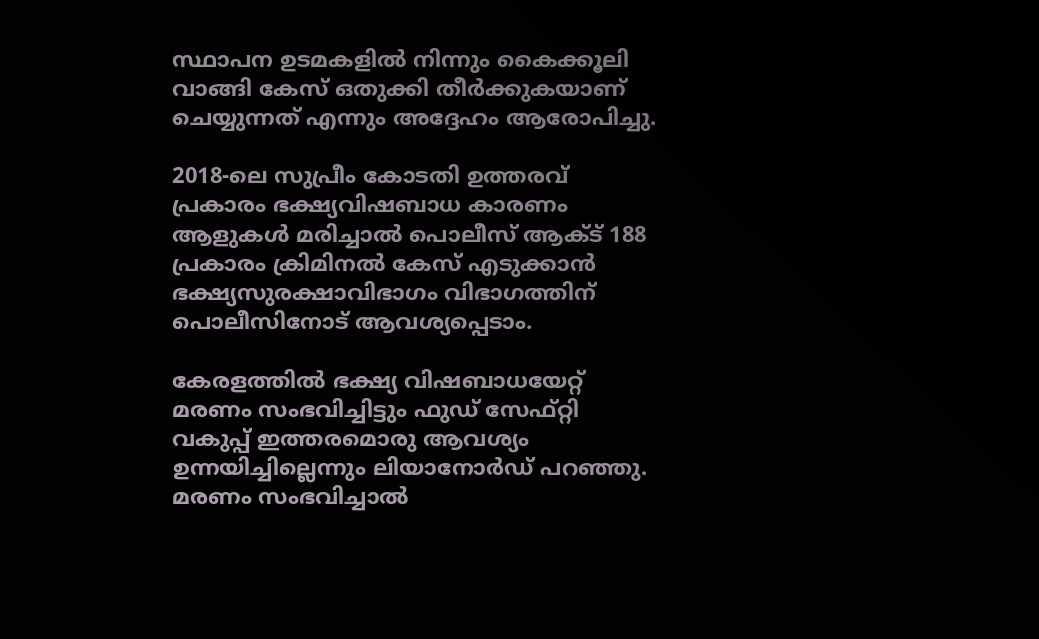സ്ഥാപന ഉടമകളില്‍ നിന്നും കൈക്കൂലി വാങ്ങി കേസ് ഒതുക്കി തീര്‍ക്കുകയാണ് ചെയ്യുന്നത് എന്നും അദ്ദേഹം ആരോപിച്ചു.

2018-ലെ സുപ്രീം കോടതി ഉത്തരവ് പ്രകാരം ഭക്ഷ്യവിഷബാധ കാരണം ആളുകള്‍ മരിച്ചാല്‍ പൊലീസ് ആക്ട് 188 പ്രകാരം ക്രിമിനല്‍ കേസ് എടുക്കാന്‍ ഭക്ഷ്യസുരക്ഷാവിഭാഗം വിഭാഗത്തിന് പൊലീസിനോട് ആവശ്യപ്പെടാം.

കേരളത്തില്‍ ഭക്ഷ്യ വിഷബാധയേറ്റ് മരണം സംഭവിച്ചിട്ടും ഫുഡ് സേഫ്റ്റി വകുപ്പ് ഇത്തരമൊരു ആവശ്യം ഉന്നയിച്ചില്ലെന്നും ലിയാനോര്‍ഡ് പറഞ്ഞു. മരണം സംഭവിച്ചാല്‍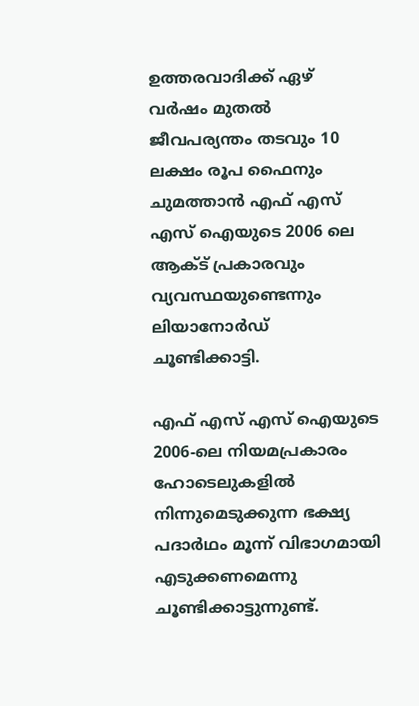ഉത്തരവാദിക്ക് ഏഴ് വര്‍ഷം മുതല്‍ ജീവപര്യന്തം തടവും 10 ലക്ഷം രൂപ ഫൈനും ചുമത്താന്‍ എഫ് എസ് എസ് ഐയുടെ 2006 ലെ ആക്ട് പ്രകാരവും വ്യവസ്ഥയുണ്ടെന്നും ലിയാനോര്‍ഡ് ചൂണ്ടിക്കാട്ടി.

എഫ് എസ് എസ് ഐയുടെ 2006-ലെ നിയമപ്രകാരം ഹോടെലുകളില്‍ നിന്നുമെടുക്കുന്ന ഭക്ഷ്യ പദാര്‍ഥം മൂന്ന് വിഭാഗമായി എടുക്കണമെന്നു ചൂണ്ടിക്കാട്ടുന്നുണ്ട്.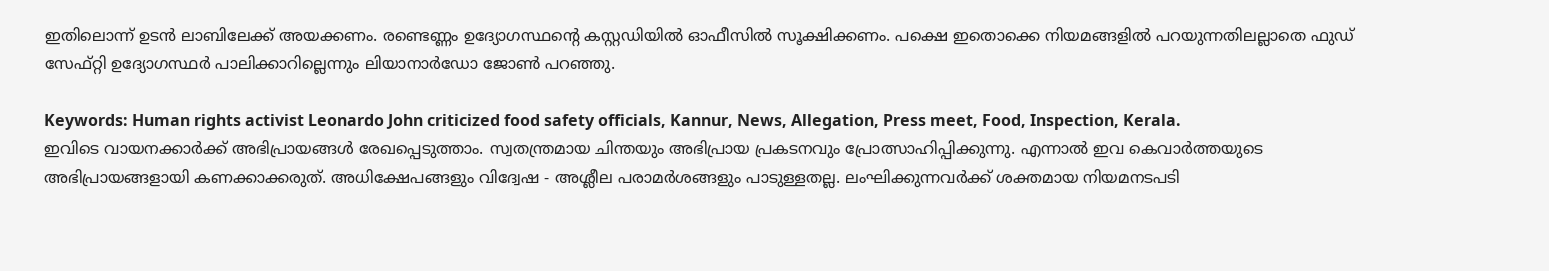ഇതിലൊന്ന് ഉടന്‍ ലാബിലേക്ക് അയക്കണം. രണ്ടെണ്ണം ഉദ്യോഗസ്ഥന്റെ കസ്റ്റഡിയില്‍ ഓഫീസില്‍ സൂക്ഷിക്കണം. പക്ഷെ ഇതൊക്കെ നിയമങ്ങളില്‍ പറയുന്നതിലല്ലാതെ ഫുഡ് സേഫ്റ്റി ഉദ്യോഗസ്ഥര്‍ പാലിക്കാറില്ലെന്നും ലിയാനാര്‍ഡോ ജോണ്‍ പറഞ്ഞു.

Keywords: Human rights activist Leonardo John criticized food safety officials, Kannur, News, Allegation, Press meet, Food, Inspection, Kerala.
ഇവിടെ വായനക്കാർക്ക് അഭിപ്രായങ്ങൾ രേഖപ്പെടുത്താം. സ്വതന്ത്രമായ ചിന്തയും അഭിപ്രായ പ്രകടനവും പ്രോത്സാഹിപ്പിക്കുന്നു. എന്നാൽ ഇവ കെവാർത്തയുടെ അഭിപ്രായങ്ങളായി കണക്കാക്കരുത്. അധിക്ഷേപങ്ങളും വിദ്വേഷ - അശ്ലീല പരാമർശങ്ങളും പാടുള്ളതല്ല. ലംഘിക്കുന്നവർക്ക് ശക്തമായ നിയമനടപടി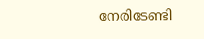നേരിടേണ്ടി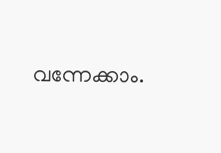വന്നേക്കാം.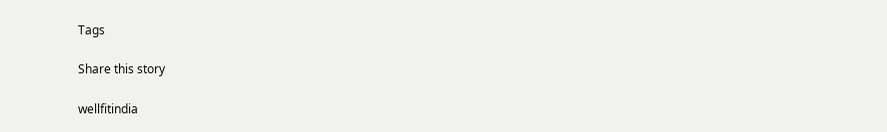Tags

Share this story

wellfitindia